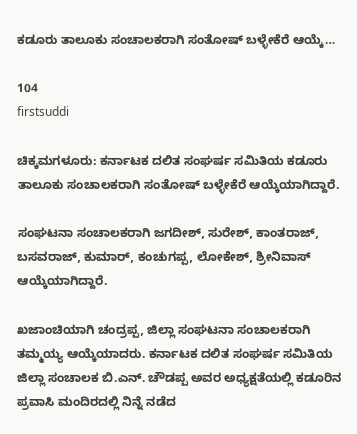ಕಡೂರು ತಾಲೂಕು ಸಂಚಾಲಕರಾಗಿ ಸಂತೋಷ್ ಬಳ್ಳೇಕೆರೆ ಆಯ್ಕೆ…

104
firstsuddi

ಚಿಕ್ಕಮಗಳೂರು: ಕರ್ನಾಟಕ ದಲಿತ ಸಂಘರ್ಷ ಸಮಿತಿಯ ಕಡೂರು ತಾಲೂಕು ಸಂಚಾಲಕರಾಗಿ ಸಂತೋಷ್ ಬಳ್ಳೇಕೆರೆ ಆಯ್ಕೆಯಾಗಿದ್ದಾರೆ.

ಸಂಘಟನಾ ಸಂಚಾಲಕರಾಗಿ ಜಗದೀಶ್, ಸುರೇಶ್, ಕಾಂತರಾಜ್, ಬಸವರಾಜ್, ಕುಮಾರ್, ಕಂಚುಗಪ್ಪ, ಲೋಕೇಶ್, ಶ್ರೀನಿವಾಸ್ ಆಯ್ಕೆಯಾಗಿದ್ದಾರೆ.

ಖಜಾಂಚಿಯಾಗಿ ಚಂದ್ರಪ್ಪ, ಜಿಲ್ಲಾ ಸಂಘಟನಾ ಸಂಚಾಲಕರಾಗಿ ತಮ್ಮಯ್ಯ ಆಯ್ಕೆಯಾದರು. ಕರ್ನಾಟಕ ದಲಿತ ಸಂಘರ್ಷ ಸಮಿತಿಯ ಜಿಲ್ಲಾ ಸಂಚಾಲಕ ಬಿ.ಎನ್. ಚೌಡಪ್ಪ ಅವರ ಅಧ್ಯಕ್ಷತೆಯಲ್ಲಿ ಕಡೂರಿನ ಪ್ರವಾಸಿ ಮಂದಿರದಲ್ಲಿ ನಿನ್ನೆ ನಡೆದ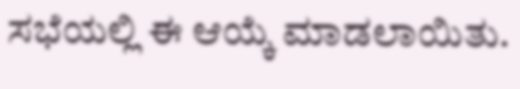ಸಭೆಯಲ್ಲಿ ಈ ಆಯ್ಕೆ ಮಾಡಲಾಯಿತು.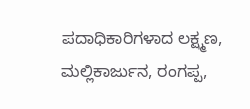ಪದಾಧಿಕಾರಿಗಳಾದ ಲಕ್ಷ್ಮಣ, ಮಲ್ಲಿಕಾರ್ಜುನ, ರಂಗಪ್ಪ,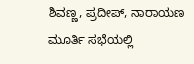ಶಿವಣ್ಣ, ಪ್ರದೀಪ್, ನಾರಾಯಣ ಮೂರ್ತಿ ಸಭೆಯಲ್ಲಿ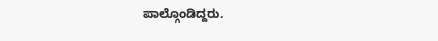ಪಾಲ್ಗೊಂಡಿದ್ದರು.